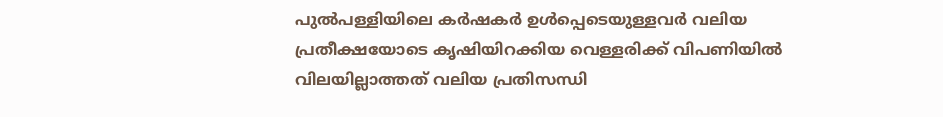പുൽപള്ളിയിലെ കർഷകർ ഉൾപ്പെടെയുള്ളവർ വലിയ പ്രതീക്ഷയോടെ കൃഷിയിറക്കിയ വെള്ളരിക്ക് വിപണിയിൽ വിലയില്ലാത്തത് വലിയ പ്രതിസന്ധി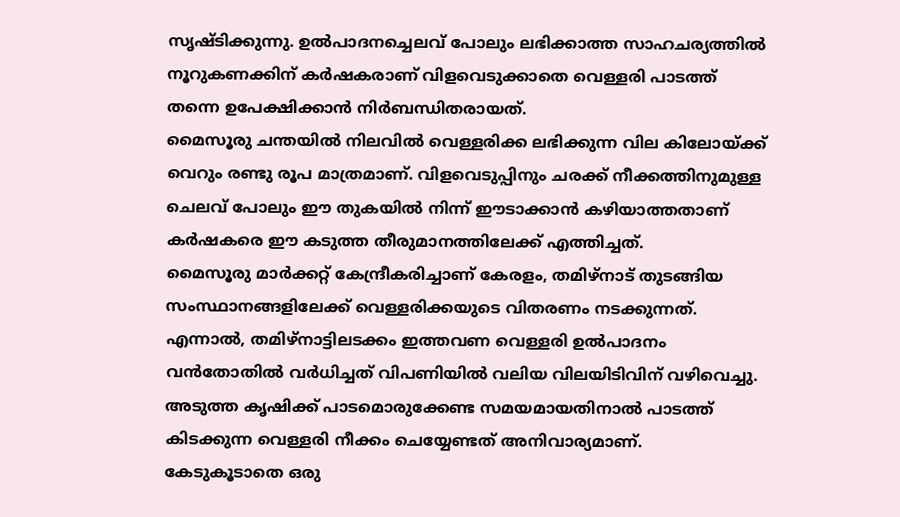സൃഷ്ടിക്കുന്നു. ഉൽപാദനച്ചെലവ് പോലും ലഭിക്കാത്ത സാഹചര്യത്തിൽ നൂറുകണക്കിന് കർഷകരാണ് വിളവെടുക്കാതെ വെള്ളരി പാടത്ത് തന്നെ ഉപേക്ഷിക്കാൻ നിർബന്ധിതരായത്.
മൈസൂരു ചന്തയിൽ നിലവിൽ വെള്ളരിക്ക ലഭിക്കുന്ന വില കിലോയ്ക്ക് വെറും രണ്ടു രൂപ മാത്രമാണ്. വിളവെടുപ്പിനും ചരക്ക് നീക്കത്തിനുമുള്ള ചെലവ് പോലും ഈ തുകയിൽ നിന്ന് ഈടാക്കാൻ കഴിയാത്തതാണ് കർഷകരെ ഈ കടുത്ത തീരുമാനത്തിലേക്ക് എത്തിച്ചത്.
മൈസൂരു മാർക്കറ്റ് കേന്ദ്രീകരിച്ചാണ് കേരളം, തമിഴ്നാട് തുടങ്ങിയ സംസ്ഥാനങ്ങളിലേക്ക് വെള്ളരിക്കയുടെ വിതരണം നടക്കുന്നത്. എന്നാൽ, തമിഴ്നാട്ടിലടക്കം ഇത്തവണ വെള്ളരി ഉൽപാദനം വൻതോതിൽ വർധിച്ചത് വിപണിയിൽ വലിയ വിലയിടിവിന് വഴിവെച്ചു.
അടുത്ത കൃഷിക്ക് പാടമൊരുക്കേണ്ട സമയമായതിനാൽ പാടത്ത് കിടക്കുന്ന വെള്ളരി നീക്കം ചെയ്യേണ്ടത് അനിവാര്യമാണ്.
കേടുകൂടാതെ ഒരു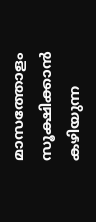മാസത്തോളം സൂക്ഷിക്കാൻ കഴിയുന്ന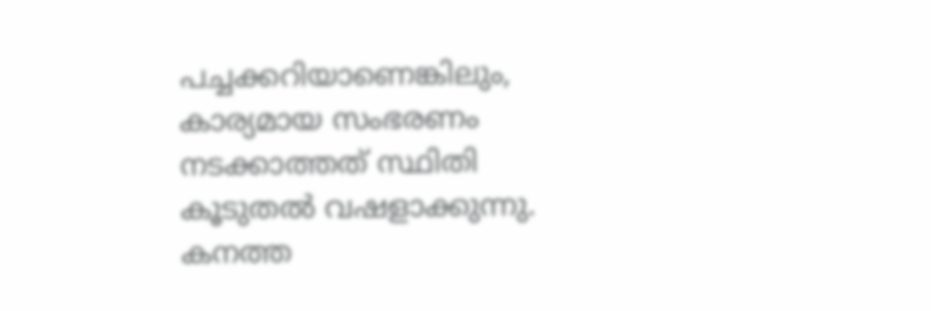പച്ചക്കറിയാണെങ്കിലും, കാര്യമായ സംഭരണം നടക്കാത്തത് സ്ഥിതി കൂടുതൽ വഷളാക്കുന്നു. കനത്ത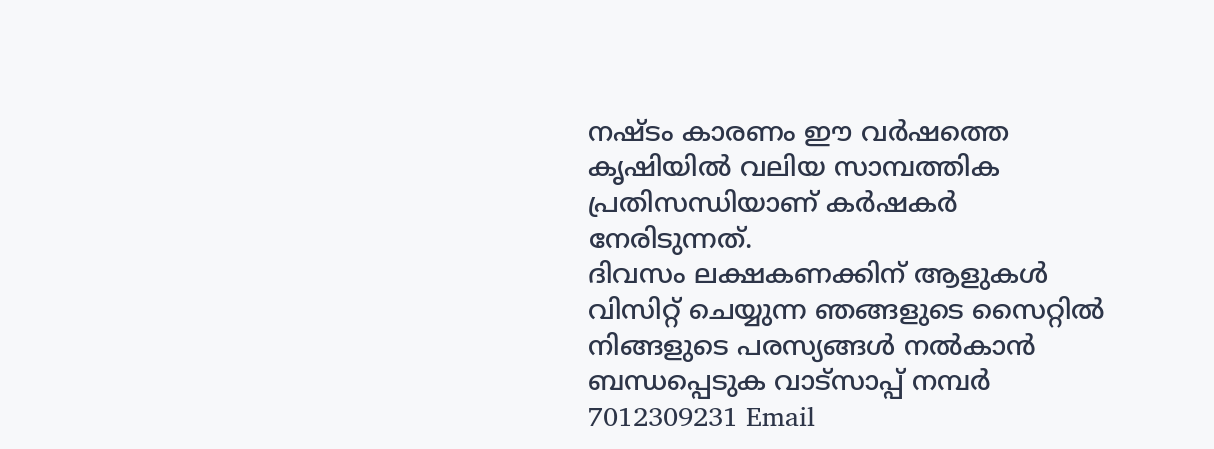നഷ്ടം കാരണം ഈ വർഷത്തെ കൃഷിയിൽ വലിയ സാമ്പത്തിക പ്രതിസന്ധിയാണ് കർഷകർ നേരിടുന്നത്.
ദിവസം ലക്ഷകണക്കിന് ആളുകൾ വിസിറ്റ് ചെയ്യുന്ന ഞങ്ങളുടെ സൈറ്റിൽ നിങ്ങളുടെ പരസ്യങ്ങൾ നൽകാൻ ബന്ധപ്പെടുക വാട്സാപ്പ് നമ്പർ 7012309231 Email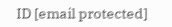ID [email protected]